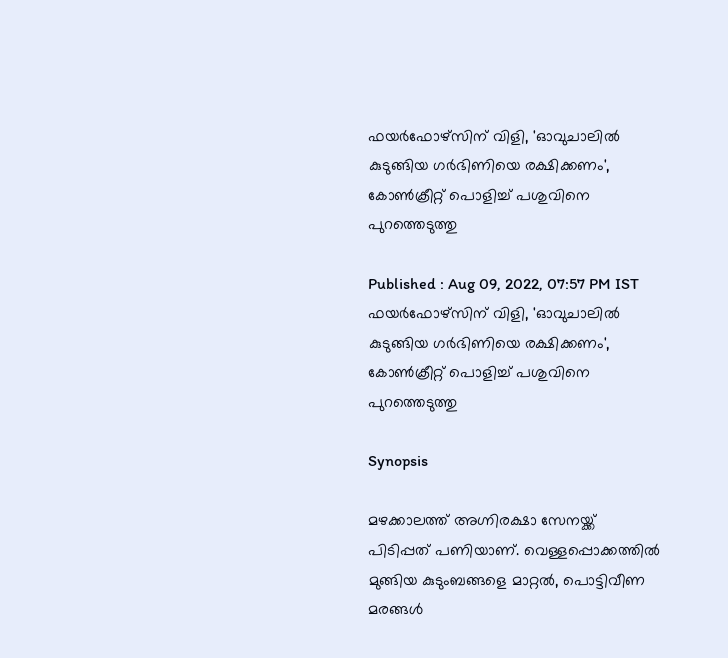ഫയർഫോഴ്സിന് വിളി, 'ഓവുചാലിൽ കുടുങ്ങിയ ഗർഭിണിയെ രക്ഷിക്കണം', കോൺക്രീറ്റ് പൊളിച്ച് പശുവിനെ പുറത്തെടുത്തു

Published : Aug 09, 2022, 07:57 PM IST
ഫയർഫോഴ്സിന് വിളി, 'ഓവുചാലിൽ കുടുങ്ങിയ ഗർഭിണിയെ രക്ഷിക്കണം', കോൺക്രീറ്റ് പൊളിച്ച് പശുവിനെ പുറത്തെടുത്തു

Synopsis

മഴക്കാലത്ത് അഗ്നിരക്ഷാ സേനയ്ക്ക് പിടിപ്പത് പണിയാണ്. വെള്ളപ്പൊക്കത്തില്‍ മുങ്ങിയ കുടുംബങ്ങളെ മാറ്റല്‍, പൊട്ടിവീണ മരങ്ങള്‍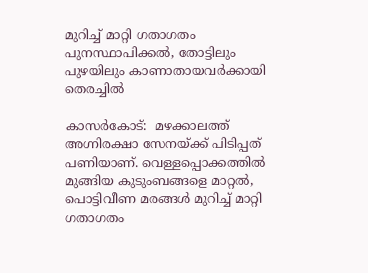മുറിച്ച് മാറ്റി ഗതാഗതം പുനസ്ഥാപിക്കല്‍, തോട്ടിലും പുഴയിലും കാണാതായവര്‍ക്കായി തെരച്ചില്‍

കാസർകോട്:  മഴക്കാലത്ത് അഗ്നിരക്ഷാ സേനയ്ക്ക് പിടിപ്പത് പണിയാണ്. വെള്ളപ്പൊക്കത്തില്‍ മുങ്ങിയ കുടുംബങ്ങളെ മാറ്റല്‍, പൊട്ടിവീണ മരങ്ങള്‍ മുറിച്ച് മാറ്റി ഗതാഗതം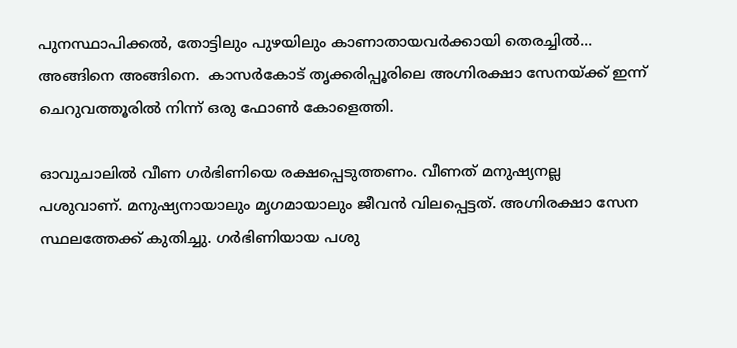പുനസ്ഥാപിക്കല്‍, തോട്ടിലും പുഴയിലും കാണാതായവര്‍ക്കായി തെരച്ചില്‍... അങ്ങിനെ അങ്ങിനെ.  കാസര്‍കോട് തൃക്കരിപ്പൂരിലെ അഗ്നിരക്ഷാ സേനയ്ക്ക് ഇന്ന് ചെറുവത്തൂരില്‍ നിന്ന് ഒരു ഫോണ്‍ കോളെത്തി.

ഓവുചാലില്‍ വീണ ഗര്‍ഭിണിയെ രക്ഷപ്പെടുത്തണം. വീണത് മനുഷ്യനല്ല പശുവാണ്. മനുഷ്യനായാലും മൃഗമായാലും ജീവന്‍ വിലപ്പെട്ടത്. അഗ്നിരക്ഷാ സേന സ്ഥലത്തേക്ക് കുതിച്ചു. ഗര്‍ഭിണിയായ പശു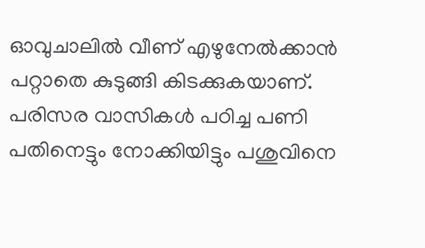ഓവുചാലില്‍ വീണ് എഴുനേല്‍ക്കാന്‍ പറ്റാതെ കുടുങ്ങി കിടക്കുകയാണ്. പരിസര വാസികള്‍ പഠിച്ച പണി പതിനെട്ടും നോക്കിയിട്ടും പശുവിനെ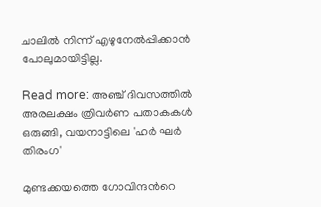ചാലില്‍ നിന്ന് എഴുനേല്‍പ്പിക്കാന്‍ പോലുമായിട്ടില്ല.

Read more: അഞ്ച് ദിവസത്തിൽ അരലക്ഷം ത്രിവർണ പതാകകൾ ഒരുങ്ങി, വയനാട്ടിലെ 'ഹര്‍ ഘര്‍ തിരംഗ'

മുണ്ടക്കയത്തെ ഗോവിന്ദന്‍റെ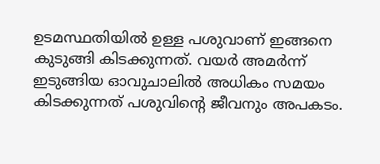ഉടമസ്ഥതിയില്‍ ഉള്ള പശുവാണ് ഇങ്ങനെ കുടുങ്ങി കിടക്കുന്നത്. വയര്‍ അമര്‍ന്ന് ഇടുങ്ങിയ ഓവുചാലില്‍ അധികം സമയം കിടക്കുന്നത് പശുവിന്‍റെ ജീവനും അപകടം.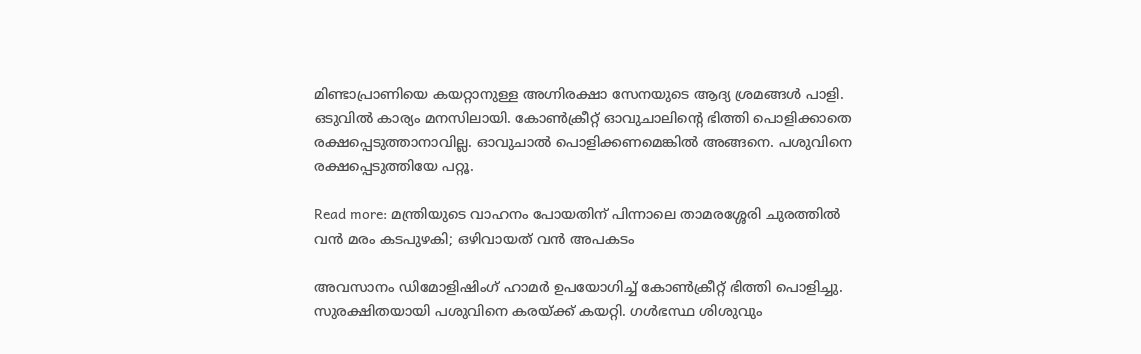മിണ്ടാപ്രാണിയെ കയറ്റാനുള്ള അഗ്നിരക്ഷാ സേനയുടെ ആദ്യ ശ്രമങ്ങള്‍ പാളി. ഒടുവില്‍ കാര്യം മനസിലായി. കോണ്‍ക്രീറ്റ് ഓവുചാലിന്‍റെ ഭിത്തി പൊളിക്കാതെ രക്ഷപ്പെടുത്താനാവില്ല. ഓവുചാല്‍ പൊളിക്കണമെങ്കില്‍ അങ്ങനെ. പശുവിനെ രക്ഷപ്പെടുത്തിയേ പറ്റൂ.

Read more: മന്ത്രിയുടെ വാഹനം പോയതിന് പിന്നാലെ താമരശ്ശേരി ചുരത്തിൽ വൻ മരം കടപുഴകി; ഒഴിവായത് വൻ അപകടം

അവസാനം ഡിമോളിഷിംഗ് ഹാമര്‍ ഉപയോഗിച്ച് കോണ്‍ക്രീറ്റ് ഭിത്തി പൊളിച്ചു. സുരക്ഷിതയായി പശുവിനെ കരയ്ക്ക് കയറ്റി. ഗള്‍ഭസ്ഥ ശിശുവും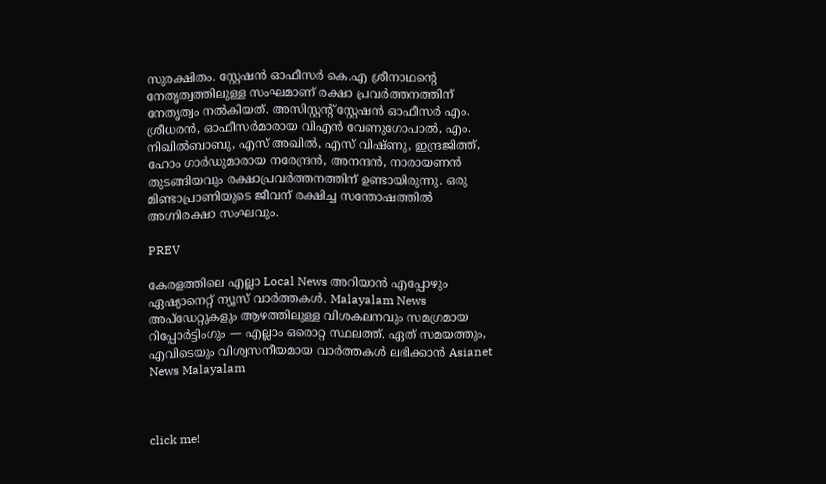സുരക്ഷിതം. സ്റ്റേഷന്‍ ഓഫീസര്‍ കെ.എ ശ്രീനാഥന്‍റെ നേതൃത്വത്തിലുള്ള സംഘമാണ് രക്ഷാ പ്രവര്‍ത്തനത്തിന് നേതൃത്വം നല്‍കിയത്. അസിസ്റ്റന്‍റ് സ്റ്റേഷന്‍ ഓഫീസര്‍ എം. ശ്രീധരന്‍, ഓഫീസര്‍മാരായ വിഎന്‍ വേണുഗോപാല്‍, എം. നിഖില്‍ബാബു, എസ് അഖില്‍, എസ് വിഷ്ണു, ഇന്ദ്രജിത്ത്, ഹോം ഗാര്‍ഡുമാരായ നരേന്ദ്രന്‍, അനന്ദന്‍, നാരായണന്‍ തുടങ്ങിയവും രക്ഷാപ്രവര്‍ത്തനത്തിന് ഉണ്ടായിരുന്നു. ഒരു മിണ്ടാപ്രാണിയുടെ ജീവന് രക്ഷിച്ച സന്തോഷത്തില്‍ അഗ്നിരക്ഷാ സംഘവും.

PREV

കേരളത്തിലെ എല്ലാ Local News അറിയാൻ എപ്പോഴും ഏഷ്യാനെറ്റ് ന്യൂസ് വാർത്തകൾ. Malayalam News  അപ്‌ഡേറ്റുകളും ആഴത്തിലുള്ള വിശകലനവും സമഗ്രമായ റിപ്പോർട്ടിംഗും — എല്ലാം ഒരൊറ്റ സ്ഥലത്ത്. ഏത് സമയത്തും, എവിടെയും വിശ്വസനീയമായ വാർത്തകൾ ലഭിക്കാൻ Asianet News Malayalam



click me!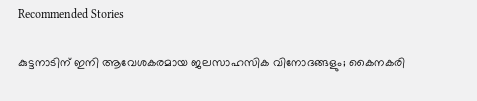Recommended Stories

കുട്ടനാടിന് ഇനി ആവേശകരമായ ജലസാഹസിക വിനോദങ്ങളും; കൈനകരി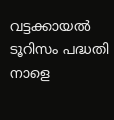വട്ടക്കായൽ ടൂറിസം പദ്ധതി നാളെ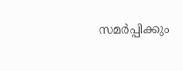സമർപ്പിക്കും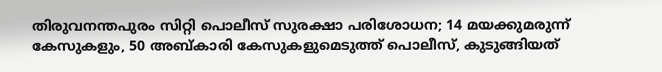തിരുവനന്തപുരം സിറ്റി പൊലീസ് സുരക്ഷാ പരിശോധന; 14 മയക്കുമരുന്ന് കേസുകളും, 50 അബ്കാരി കേസുകളുമെടുത്ത് പൊലീസ്, കുടുങ്ങിയത്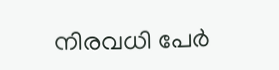നിരവധി പേർ